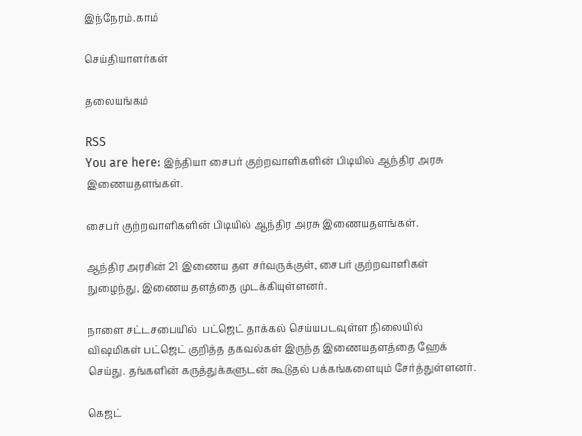இந்நேரம்.காம்

செய்தியாளர்கள்

தலையங்கம்

RSS
You are here: இந்தியா சைபர் குற்றவாளிகளின் பிடியில் ஆந்திர அரசு இணையதளங்கள்.

சைபர் குற்றவாளிகளின் பிடியில் ஆந்திர அரசு இணையதளங்கள்.

ஆந்திர அரசின் 21 இணைய தள சர்வருக்குள், சைபர் குற்றவாளிகள் நுழைந்து, இணைய தளத்தை முடக்கியுள்ளனர்.

நாளை சட்டசபையில்  பட்ஜெட் தாக்கல் செய்யபடவுள்ள நிலையில் விஷமிகள் பட்ஜெட் குறித்த தகவல்கள் இருந்த இணையதளத்தை ஹேக் செய்து. தங்களின் கருத்துக்களுடன் கூடுதல் பக்கங்களையும் சேர்த்துள்ளனர்.

கெஜட்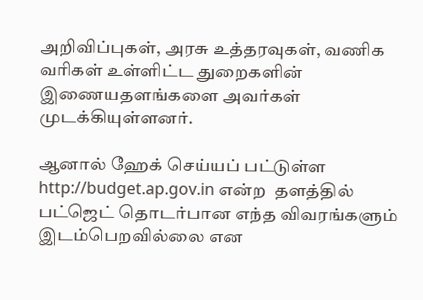அறிவிப்புகள், அரசு உத்தரவுகள், வணிக வரிகள் உள்ளிட்ட துறைகளின் இணையதளங்களை அவர்கள் முடக்கியுள்ளனர்.

ஆனால் ஹேக் செய்யப் பட்டுள்ள http://budget.ap.gov.in என்ற  தளத்தில் பட்ஜெட் தொடர்பான எந்த விவரங்களும் இடம்பெறவில்லை என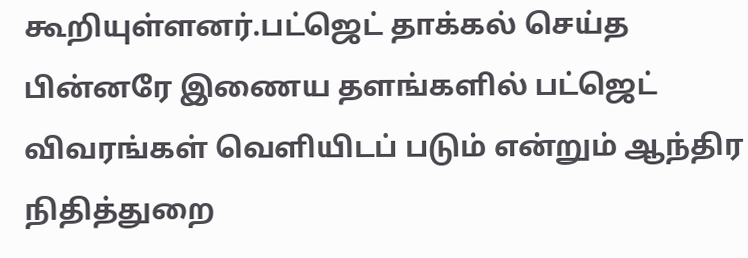கூறியுள்ளனர்.பட்ஜெட் தாக்கல் செய்த பின்னரே இணைய தளங்களில் பட்ஜெட் விவரங்கள் வெளியிடப் படும் என்றும் ஆந்திர நிதித்துறை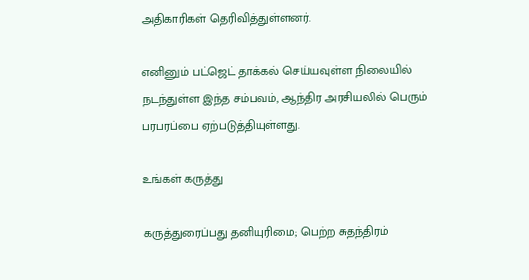அதிகாரிகள் தெரிவித்துள்ளனர்.

எனினும் பட்ஜெட் தாக்கல் செய்யவுள்ள நிலையில் நடந்துள்ள இந்த சம்பவம், ஆந்திர அரசியலில் பெரும் பரபரப்பை ஏற்படுத்தியுள்ளது.

உங்கள் கருத்து

கருத்துரைப்பது தனியுரிமை; பெற்ற சுதந்திரம்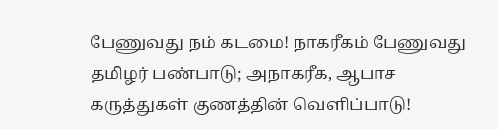பேணுவது நம் கடமை! நாகரீகம் பேணுவது தமிழர் பண்பாடு; அநாகரீக, ஆபாச கருத்துகள் குணத்தின் வெளிப்பாடு!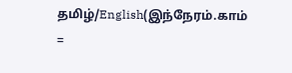தமிழ்/English(இந்நேரம்.காம் =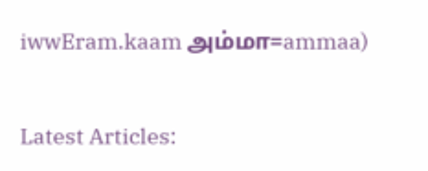iwwEram.kaam அம்மா=ammaa)


Latest Articles: